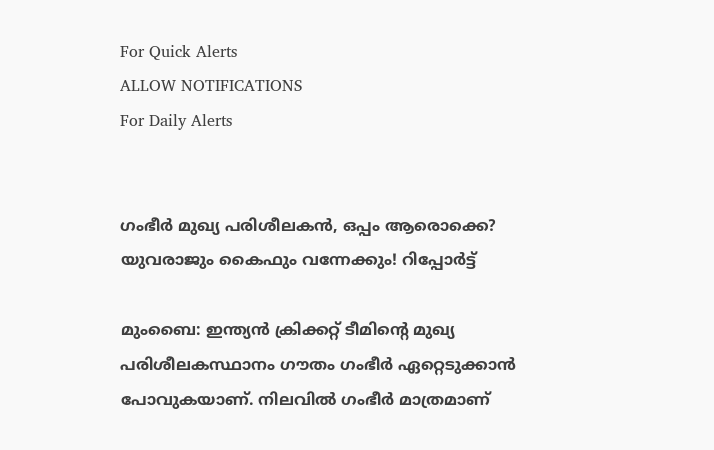For Quick Alerts
ALLOW NOTIFICATIONS
For Daily Alerts


ഗംഭീര്‍ മുഖ്യ പരിശീലകന്‍, ഒപ്പം ആരൊക്കെ? യുവരാജും കൈഫും വന്നേക്കും! റിപ്പോര്‍ട്ട്

മുംബൈ: ഇന്ത്യന്‍ ക്രിക്കറ്റ് ടീമിന്റെ മുഖ്യ പരിശീലകസ്ഥാനം ഗൗതം ഗംഭീര്‍ ഏറ്റെടുക്കാന്‍ പോവുകയാണ്. നിലവില്‍ ഗംഭീര്‍ മാത്രമാണ്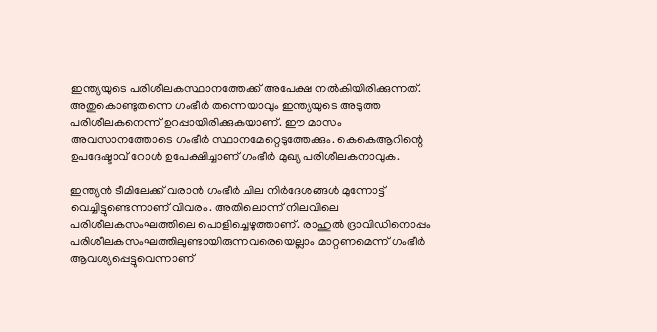ഇന്ത്യയുടെ പരിശീലകസ്ഥാനത്തേക്ക് അപേക്ഷ നല്‍കിയിരിക്കുന്നത്. അതുകൊണ്ടുതന്നെ ഗംഭീര്‍ തന്നെയാവും ഇന്ത്യയുടെ അടുത്ത പരിശീലകനെന്ന് ഉറപ്പായിരിക്കുകയാണ്. ഈ മാസം അവസാനത്തോടെ ഗംഭീര്‍ സ്ഥാനമേറ്റെടുത്തേക്കും. കെകെആറിന്റെ ഉപദേഷ്ടാവ് റോള്‍ ഉപേക്ഷിച്ചാണ് ഗംഭീര്‍ മുഖ്യ പരിശീലകനാവുക.

ഇന്ത്യന്‍ ടീമിലേക്ക് വരാന്‍ ഗംഭീര്‍ ചില നിര്‍ദേശങ്ങള്‍ മുന്നോട്ട് വെച്ചിട്ടുണ്ടെന്നാണ് വിവരം. അതിലൊന്ന് നിലവിലെ പരിശീലകസംഘത്തിലെ പൊളിച്ചെഴുത്താണ്. രാഹുല്‍ ദ്രാവിഡിനൊപ്പം പരിശീലകസംഘത്തിലുണ്ടായിരുന്നവരെയെല്ലാം മാറ്റണമെന്ന് ഗംഭീര്‍ ആവശ്യപ്പെട്ടുവെന്നാണ്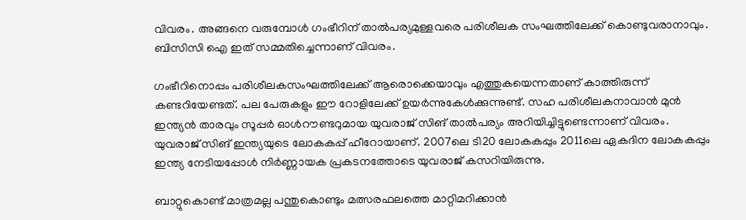വിവരം. അങ്ങനെ വരുമ്പോള്‍ ഗംഭീറിന് താല്‍പര്യമുള്ളവരെ പരിശീലക സംഘത്തിലേക്ക് കൊണ്ടുവരാനാവും. ബിസിസി ഐ ഇത് സമ്മതിച്ചെന്നാണ് വിവരം.

ഗംഭീറിനൊപ്പം പരിശീലകസംഘത്തിലേക്ക് ആരൊക്കെയാവും എത്തുകയെന്നതാണ് കാത്തിരുന്ന് കണ്ടറിയേണ്ടത്. പല പേരുകളും ഈ റോളിലേക്ക് ഉയര്‍ന്നുകേള്‍ക്കുന്നുണ്ട്. സഹ പരിശീലകനാവാന്‍ മുന്‍ ഇന്ത്യന്‍ താരവും സൂപ്പര്‍ ഓള്‍റൗണ്ടറുമായ യുവരാജ് സിങ് താല്‍പര്യം അറിയിച്ചിട്ടുണ്ടെന്നാണ് വിവരം. യുവരാജ് സിങ് ഇന്ത്യയുടെ ലോകകപ്പ് ഹീറോയാണ്. 2007ലെ ടി20 ലോകകപ്പും 2011ലെ ഏകദിന ലോകകപ്പും ഇന്ത്യ നേടിയപ്പോള്‍ നിര്‍ണ്ണായക പ്രകടനത്തോടെ യുവരാജ് കസറിയിരുന്നു.

ബാറ്റുകൊണ്ട് മാത്രമല്ല പന്തുകൊണ്ടും മത്സരഫലത്തെ മാറ്റിമറിക്കാന്‍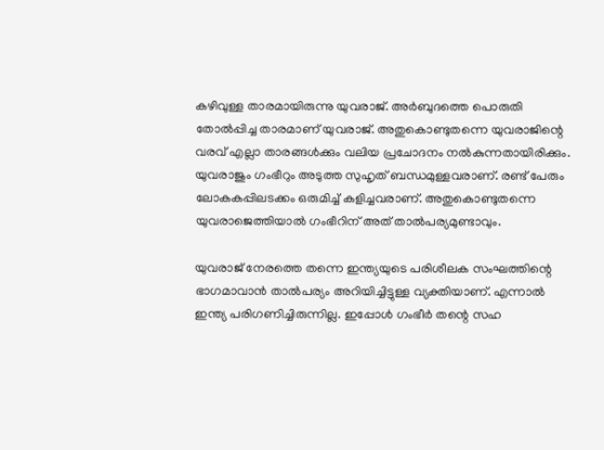കഴിവുള്ള താരമായിരുന്നു യുവരാജ്. അര്‍ബുദത്തെ പൊരുതി തോല്‍പ്പിച്ച താരമാണ് യുവരാജ്. അതുകൊണ്ടുതന്നെ യുവരാജിന്റെ വരവ് എല്ലാ താരങ്ങള്‍ക്കും വലിയ പ്രചോദനം നല്‍കുന്നതായിരിക്കും. യുവരാജും ഗംഭീറും അടുത്ത സുഹൃത് ബന്ധമുള്ളവരാണ്. രണ്ട് പേരും ലോകകപ്പിലടക്കം ഒരുമിച്ച് കളിച്ചവരാണ്. അതുകൊണ്ടുതന്നെ യുവരാജെത്തിയാല്‍ ഗംഭീറിന് അത് താല്‍പര്യമുണ്ടാവും.

യുവരാജ് നേരത്തെ തന്നെ ഇന്ത്യയുടെ പരിശീലക സംഘത്തിന്റെ ഭാഗമാവാന്‍ താല്‍പര്യം അറിയിച്ചിട്ടുള്ള വ്യക്തിയാണ്. എന്നാല്‍ ഇന്ത്യ പരിഗണിച്ചിരുന്നില്ല. ഇപ്പോള്‍ ഗംഭീര്‍ തന്റെ സഹ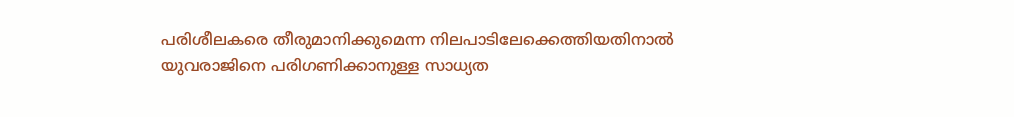പരിശീലകരെ തീരുമാനിക്കുമെന്ന നിലപാടിലേക്കെത്തിയതിനാല്‍ യുവരാജിനെ പരിഗണിക്കാനുള്ള സാധ്യത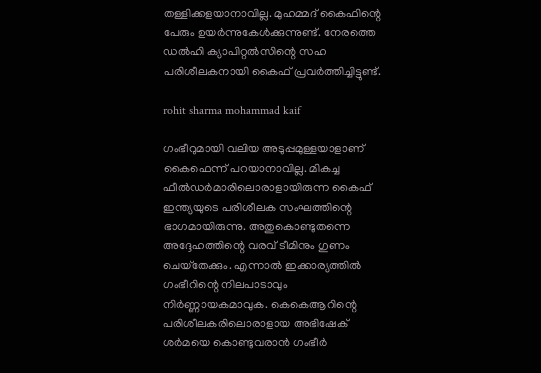തള്ളിക്കളയാനാവില്ല. മുഹമ്മദ് കൈഫിന്റെ പേരും ഉയര്‍ന്നുകേള്‍ക്കുന്നുണ്ട്. നേരത്തെ ഡല്‍ഹി ക്യാപിറ്റല്‍സിന്റെ സഹ പരിശീലകനായി കൈഫ് പ്രവര്‍ത്തിച്ചിട്ടുണ്ട്.

rohit sharma mohammad kaif

ഗംഭീറുമായി വലിയ അടുപ്പമുള്ളയാളാണ് കൈഫെന്ന് പറയാനാവില്ല. മികച്ച ഫീല്‍ഡര്‍മാരിലൊരാളായിരുന്ന കൈഫ് ഇന്ത്യയുടെ പരിശീലക സംഘത്തിന്റെ ഭാഗമായിരുന്നു. അതുകൊണ്ടുതന്നെ അദ്ദേഹത്തിന്റെ വരവ് ടീമിനും ഗുണം ചെയ്‌തേക്കും. എന്നാല്‍ ഇക്കാര്യത്തില്‍ ഗംഭീറിന്റെ നിലപാടാവും നിര്‍ണ്ണായകമാവുക. കെകെആറിന്റെ പരിശീലകരിലൊരാളായ അഭിഷേക് ശര്‍മയെ കൊണ്ടുവരാന്‍ ഗംഭീര്‍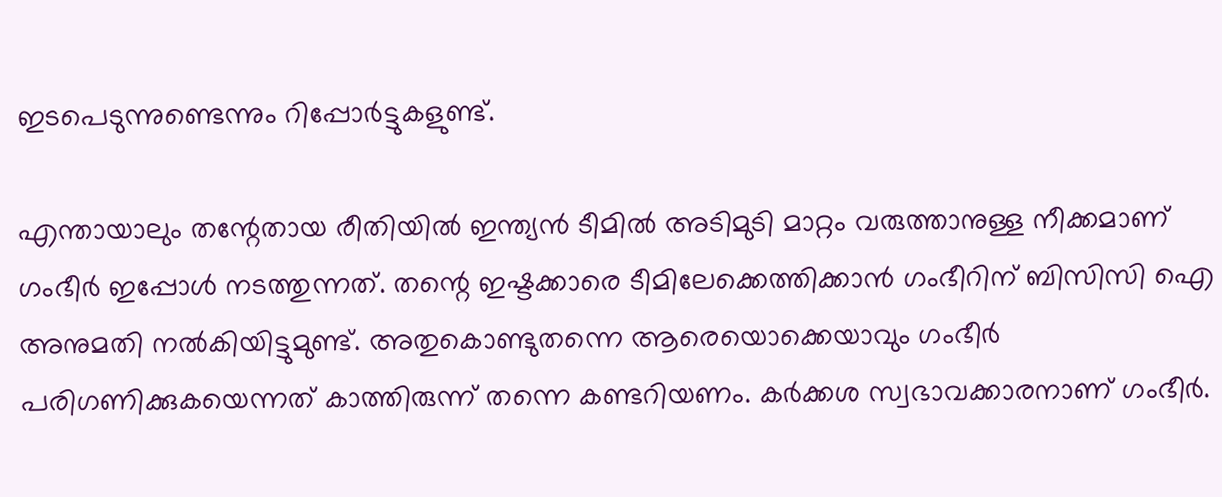ഇടപെടുന്നുണ്ടെന്നും റിപ്പോര്‍ട്ടുകളുണ്ട്.

എന്തായാലും തന്റേതായ രീതിയില്‍ ഇന്ത്യന്‍ ടീമില്‍ അടിമുടി മാറ്റം വരുത്താനുള്ള നീക്കമാണ് ഗംഭീര്‍ ഇപ്പോള്‍ നടത്തുന്നത്. തന്റെ ഇഷ്ടക്കാരെ ടീമിലേക്കെത്തിക്കാന്‍ ഗംഭീറിന് ബിസിസി ഐ അനുമതി നല്‍കിയിട്ടുമുണ്ട്. അതുകൊണ്ടുതന്നെ ആരെയൊക്കെയാവും ഗംഭീര്‍ പരിഗണിക്കുകയെന്നത് കാത്തിരുന്ന് തന്നെ കണ്ടറിയണം. കര്‍ക്കശ സ്വഭാവക്കാരനാണ് ഗംഭീര്‍.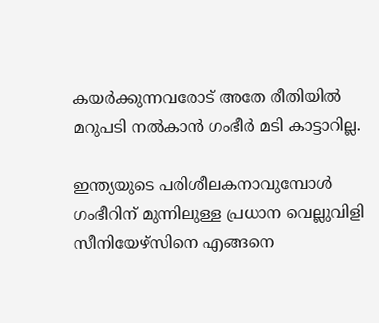കയര്‍ക്കുന്നവരോട് അതേ രീതിയില്‍ മറുപടി നല്‍കാന്‍ ഗംഭീര്‍ മടി കാട്ടാറില്ല.

ഇന്ത്യയുടെ പരിശീലകനാവുമ്പോള്‍ ഗംഭീറിന് മുന്നിലുള്ള പ്രധാന വെല്ലുവിളി സീനിയേഴ്‌സിനെ എങ്ങനെ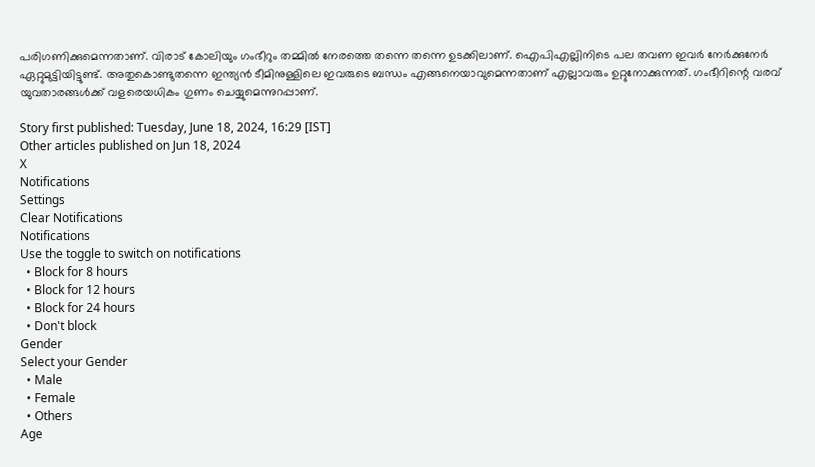പരിഗണിക്കുമെന്നതാണ്. വിരാട് കോലിയും ഗംഭീറും തമ്മില്‍ നേരത്തെ തന്നെ തന്നെ ഉടക്കിലാണ്. ഐപിഎല്ലിനിടെ പല തവണ ഇവര്‍ നേര്‍ക്കുനേര്‍ ഏറ്റുമുട്ടിയിട്ടുണ്ട്. അതുകൊണ്ടുതന്നെ ഇന്ത്യന്‍ ടീമിനുള്ളിലെ ഇവരുടെ ബന്ധം എങ്ങനെയാവുമെന്നതാണ് എല്ലാവരും ഉറ്റുനോക്കുന്നത്. ഗംഭീറിന്റെ വരവ് യുവതാരങ്ങള്‍ക്ക് വളരെയധികം ഗുണം ചെയ്യുമെന്നുറപ്പാണ്.

Story first published: Tuesday, June 18, 2024, 16:29 [IST]
Other articles published on Jun 18, 2024
X
Notifications
Settings
Clear Notifications
Notifications
Use the toggle to switch on notifications
  • Block for 8 hours
  • Block for 12 hours
  • Block for 24 hours
  • Don't block
Gender
Select your Gender
  • Male
  • Female
  • Others
Age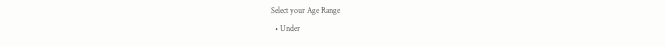Select your Age Range
  • Under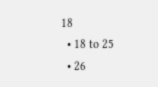18
  • 18 to 25
  • 26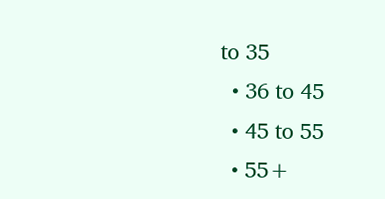to 35
  • 36 to 45
  • 45 to 55
  • 55+